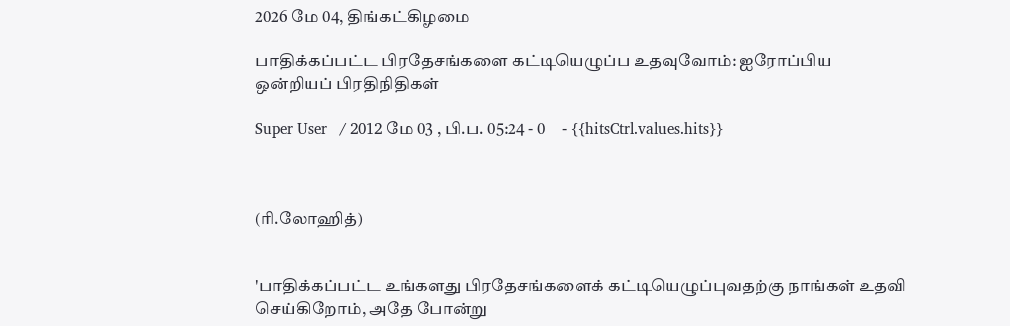2026 மே 04, திங்கட்கிழமை

பாதிக்கப்பட்ட பிரதேசங்களை கட்டியெழுப்ப உதவுவோம்: ஐரோப்பிய ஒன்றியப் பிரதிநிதிகள்

Super User   / 2012 மே 03 , பி.ப. 05:24 - 0     - {{hitsCtrl.values.hits}}



(ரி.லோஹித்)


'பாதிக்கப்பட்ட உங்களது பிரதேசங்களைக் கட்டியெழுப்புவதற்கு நாங்கள் உதவி செய்கிறோம், அதே போன்று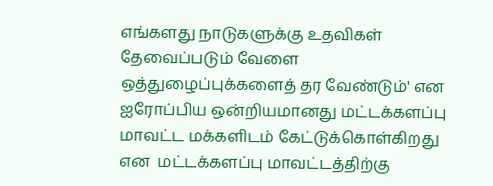எங்களது நாடுகளுக்கு உதவிகள் தேவைப்படும் வேளை ஒத்துழைப்புக்களைத் தர வேண்டும்' என ஐரோப்பிய ஒன்றியமானது மட்டக்களப்பு மாவட்ட மக்களிடம் கேட்டுக்கொள்கிறது என  மட்டக்களப்பு மாவட்டத்திற்கு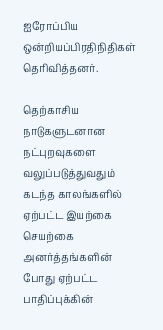ஐரோப்பிய ஒன்றியப்பிரதிநிதிகள் தெரிவித்தனர்.

தெற்காசிய நாடுகளுடனான நட்புறவுகளை வலுப்படுத்துவதும் கடந்த காலங்களில் ஏற்பட்ட இயற்கை செயற்கை அனர்த்தங்களின் போது ஏற்பட்ட பாதிப்புக்கின்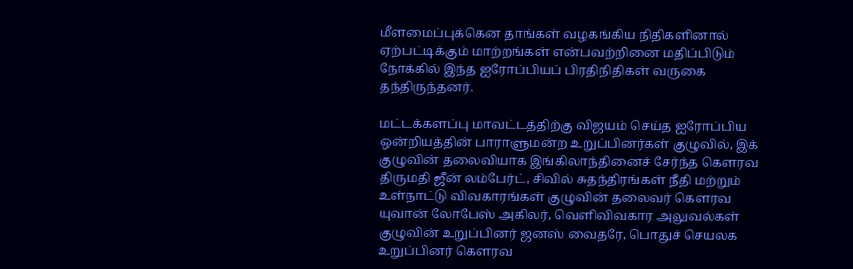மீளமைப்புக்கென தாங்கள் வழகங்கிய நிதிகளினால் ஏற்பட்டிக்கும் மாற்றங்கள் என்பவற்றினை மதிப்பிடும் நோக்கில் இந்த ஐரோப்பியப் பிரதிநிதிகள் வருகை தந்திருந்தனர்.

மட்டக்களப்பு மாவட்டத்திற்கு விஜயம் செய்த ஐரோப்பிய ஒன்றியத்தின் பாராளுமன்ற உறுப்பினர்கள் குழுவில், இக் குழுவின் தலைவியாக இங்கிலாந்தினைச் சேர்ந்த கௌரவ திருமதி ஜீன் லம்பேர்ட், சிவில் சுதந்திரங்கள் நீதி மற்றும் உள்நாட்டு விவகாரங்கள் குழுவின் தலைவர் கௌரவ யுவான் லோபேஸ் அகிலர், வெளிவிவகார அலுவல்கள் குழுவின் உறுப்பினர் ஜனஸ் வைதரே, பொதுச் செயலக உறுப்பினர் கௌரவ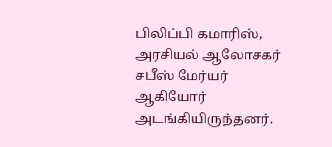பிலிப்பி கமாரிஸ், அரசியல் ஆலோசகர் சபீஸ் மேர்யர் ஆகியோர் அடங்கியிருந்தனர்.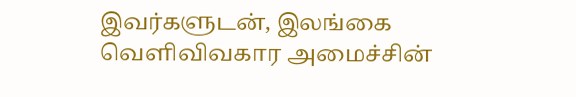இவர்களுடன், இலங்கை வெளிவிவகார அமைச்சின்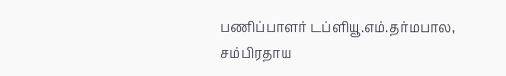பணிப்பாளர் டப்ளியூ.எம்.தர்மபால, சம்பிரதாய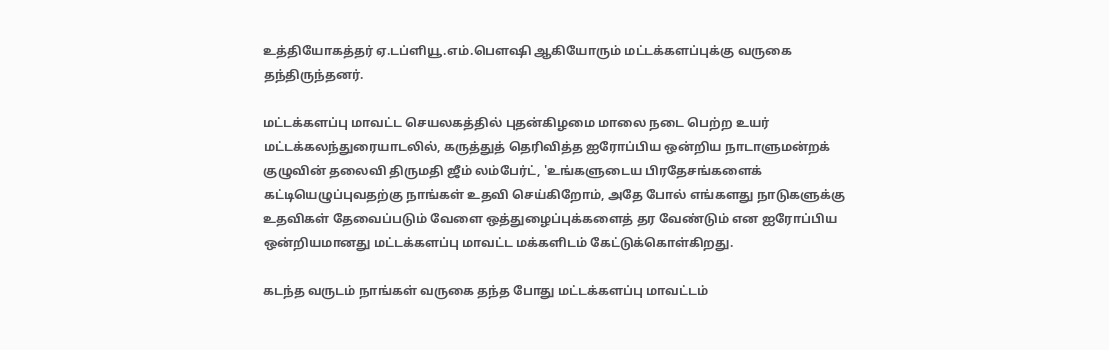உத்தியோகத்தர் ஏ.டப்ளியூ.எம்.பௌஷி ஆகியோரும் மட்டக்களப்புக்கு வருகை தந்திருந்தனர்.

மட்டக்களப்பு மாவட்ட செயலகத்தில் புதன்கிழமை மாலை நடை பெற்ற உயர் மட்டக்கலந்துரையாடலில், கருத்துத் தெரிவித்த ஐரோப்பிய ஒன்றிய நாடாளுமன்றக் குழுவின் தலைவி திருமதி ஜீம் லம்பேர்ட், 'உங்களுடைய பிரதேசங்களைக் கட்டியெழுப்புவதற்கு நாங்கள் உதவி செய்கிறோம், அதே போல் எங்களது நாடுகளுக்கு உதவிகள் தேவைப்படும் வேளை ஒத்துழைப்புக்களைத் தர வேண்டும் என ஐரோப்பிய ஒன்றியமானது மட்டக்களப்பு மாவட்ட மக்களிடம் கேட்டுக்கொள்கிறது.

கடந்த வருடம் நாங்கள் வருகை தந்த போது மட்டக்களப்பு மாவட்டம்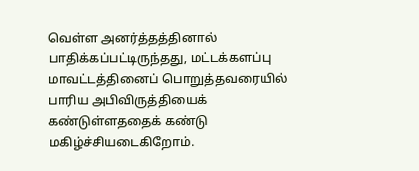வெள்ள அனர்த்தத்தினால் பாதிக்கப்பட்டிருந்தது, மட்டக்களப்பு மாவட்டத்தினைப் பொறுத்தவரையில் பாரிய அபிவிருத்தியைக் கண்டுள்ளததைக் கண்டு மகிழ்ச்சியடைகிறோம்.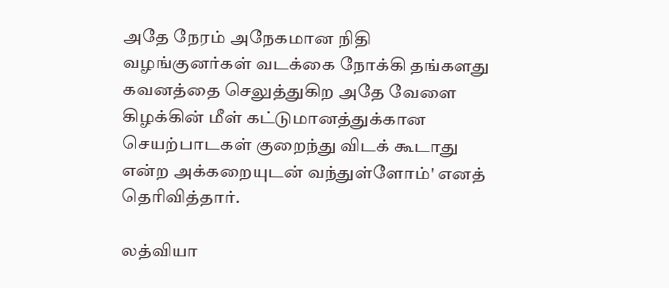அதே நேரம் அநேகமான நிதி வழங்குனர்கள் வடக்கை நோக்கி தங்களது கவனத்தை செலுத்துகிற அதே வேளை கிழக்கின் மீள் கட்டுமானத்துக்கான செயற்பாடகள் குறைந்து விடக் கூடாது என்ற அக்கறையுடன் வந்துள்ளோம்' எனத் தெரிவித்தார்.

லத்வியா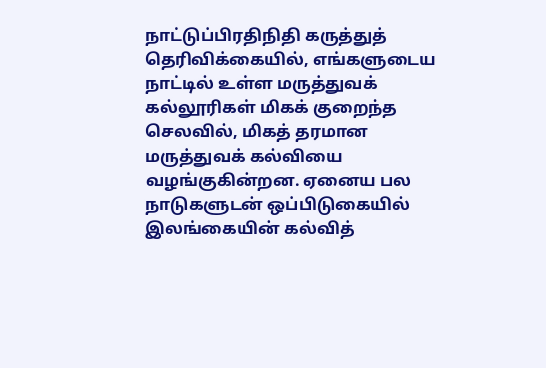நாட்டுப்பிரதிநிதி கருத்துத் தெரிவிக்கையில், எங்களுடைய நாட்டில் உள்ள மருத்துவக் கல்லூரிகள் மிகக் குறைந்த செலவில், மிகத் தரமான மருத்துவக் கல்வியை வழங்குகின்றன. ஏனைய பல நாடுகளுடன் ஒப்பிடுகையில் இலங்கையின் கல்வித்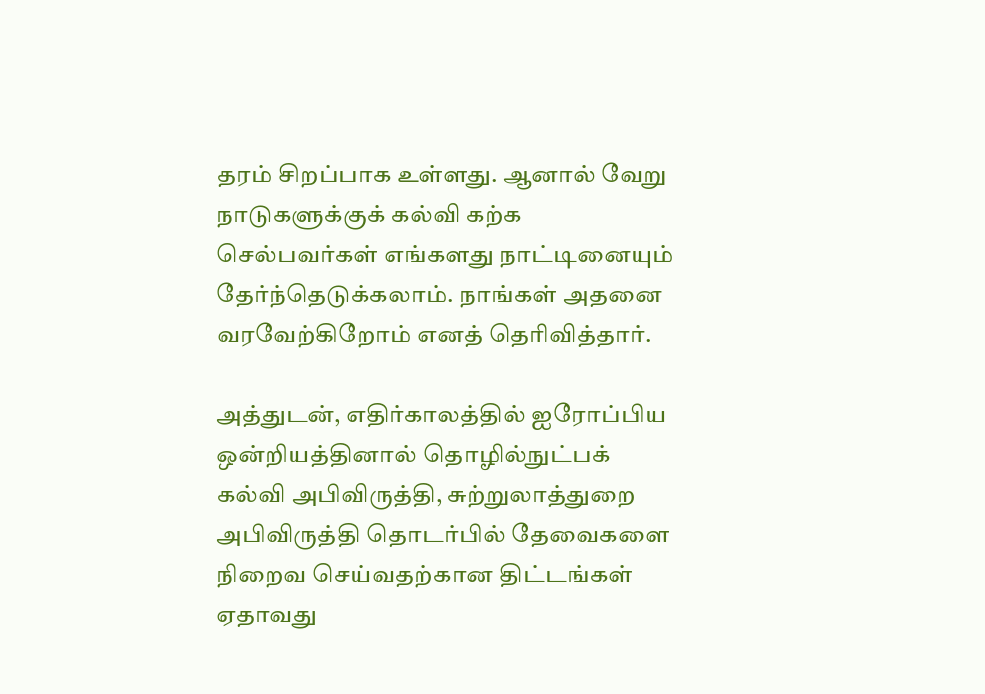தரம் சிறப்பாக உள்ளது. ஆனால் வேறு நாடுகளுக்குக் கல்வி கற்க செல்பவர்கள் எங்களது நாட்டினையும் தேர்ந்தெடுக்கலாம். நாங்கள் அதனை வரவேற்கிறோம் எனத் தெரிவித்தார்.

அத்துடன், எதிர்காலத்தில் ஐரோப்பிய ஒன்றியத்தினால் தொழில்நுட்பக் கல்வி அபிவிருத்தி, சுற்றுலாத்துறை அபிவிருத்தி தொடர்பில் தேவைகளை நிறைவ செய்வதற்கான திட்டங்கள் ஏதாவது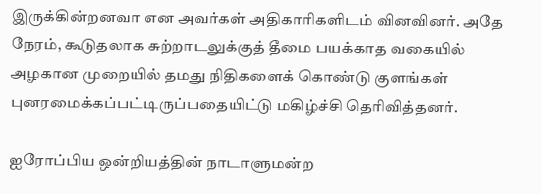இருக்கின்றனவா என அவர்கள் அதிகாரிகளிடம் வினவினர். அதே நேரம், கூடுதலாக சுற்றாடலுக்குத் தீமை பயக்காத வகையில் அழகான முறையில் தமது நிதிகளைக் கொண்டு குளங்கள் புனரமைக்கப்பட்டிருப்பதையிட்டு மகிழ்ச்சி தெரிவித்தனர்.

ஐரோப்பிய ஒன்றியத்தின் நாடாளுமன்ற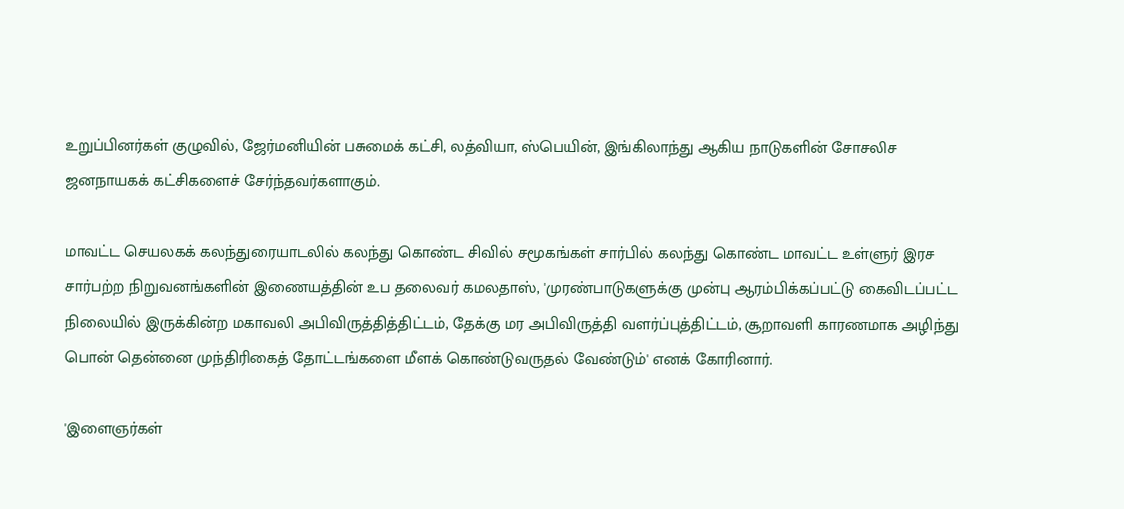உறுப்பினர்கள் குழுவில், ஜேர்மனியின் பசுமைக் கட்சி, லத்வியா, ஸ்பெயின், இங்கிலாந்து ஆகிய நாடுகளின் சோசலிச ஜனநாயகக் கட்சிகளைச் சேர்ந்தவர்களாகும்.

மாவட்ட செயலகக் கலந்துரையாடலில் கலந்து கொண்ட சிவில் சமூகங்கள் சார்பில் கலந்து கொண்ட மாவட்ட உள்ளுர் இரச சார்பற்ற நிறுவனங்களின் இணையத்தின் உப தலைவர் கமலதாஸ், 'முரண்பாடுகளுக்கு முன்பு ஆரம்பிக்கப்பட்டு கைவிடப்பட்ட நிலையில் இருக்கின்ற மகாவலி அபிவிருத்தித்திட்டம், தேக்கு மர அபிவிருத்தி வளர்ப்புத்திட்டம், சூறாவளி காரணமாக அழிந்து பொன் தென்னை முந்திரிகைத் தோட்டங்களை மீளக் கொண்டுவருதல் வேண்டும்' எனக் கோரினார்.

'இளைஞர்கள்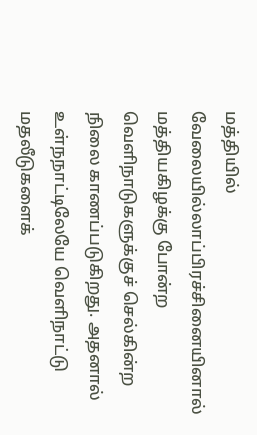மத்தியில் வேலையில்லாப்பிரச்சினையினால் மத்தியகிழக்கு போன்ற வெளிநாடுகளுக்குச் செல்கின்ற நிலை காணப்படுகிறது. அதனால் உள்நநாட்டிலேயே வெளிநாட்டு மதலீடுகளைக்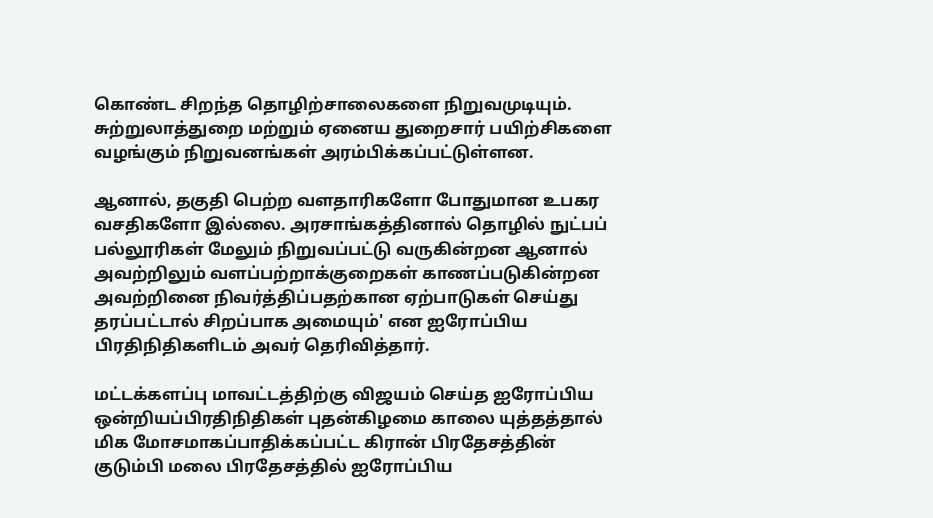கொண்ட சிறந்த தொழிற்சாலைகளை நிறுவமுடியும். சுற்றுலாத்துறை மற்றும் ஏனைய துறைசார் பயிற்சிகளை வழங்கும் நிறுவனங்கள் அரம்பிக்கப்பட்டுள்ளன.

ஆனால், தகுதி பெற்ற வளதாரிகளோ போதுமான உபகர வசதிகளோ இல்லை. அரசாங்கத்தினால் தொழில் நுட்பப் பல்லூரிகள் மேலும் நிறுவப்பட்டு வருகின்றன ஆனால் அவற்றிலும் வளப்பற்றாக்குறைகள் காணப்படுகின்றன அவற்றினை நிவர்த்திப்பதற்கான ஏற்பாடுகள் செய்து தரப்பட்டால் சிறப்பாக அமையும்' என ஐரோப்பிய பிரதிநிதிகளிடம் அவர் தெரிவித்தார்.

மட்டக்களப்பு மாவட்டத்திற்கு விஜயம் செய்த ஐரோப்பிய ஒன்றியப்பிரதிநிதிகள் புதன்கிழமை காலை யுத்தத்தால் மிக மோசமாகப்பாதிக்கப்பட்ட கிரான் பிரதேசத்தின் குடும்பி மலை பிரதேசத்தில் ஐரோப்பிய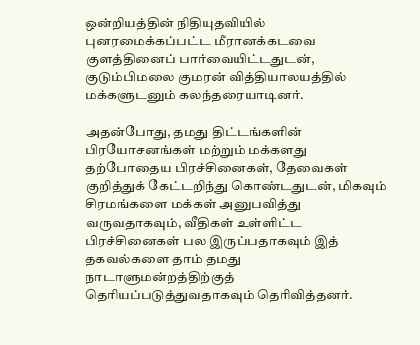ஒன்றியத்தின் நிதியுதவியில் புனரமைக்கப்பட்ட மீரானக்கடவை குளத்தினைப் பார்வையிட்டதுடன், குடும்பிமலை குமரன் வித்தியாலயத்தில் மக்களுடனும் கலந்தரையாடினர்.

அதன்போது, தமது திட்டங்களின் பிரயோசனங்கள் மற்றும் மக்களது தற்போதைய பிரச்சினைகள், தேவைகள் குறித்துக் கேட்டறிந்து கொண்டதுடன், மிகவும் சிரமங்களை மக்கள் அனுபவித்து வருவதாகவும், வீதிகள் உள்ளிட்ட பிரச்சினைகள் பல இருப்பதாகவும் இத் தகவல்களை தாம் தமது நாடாளுமன்றத்திற்குத் தெரியப்படுத்துவதாகவும் தெரிவித்தனர்.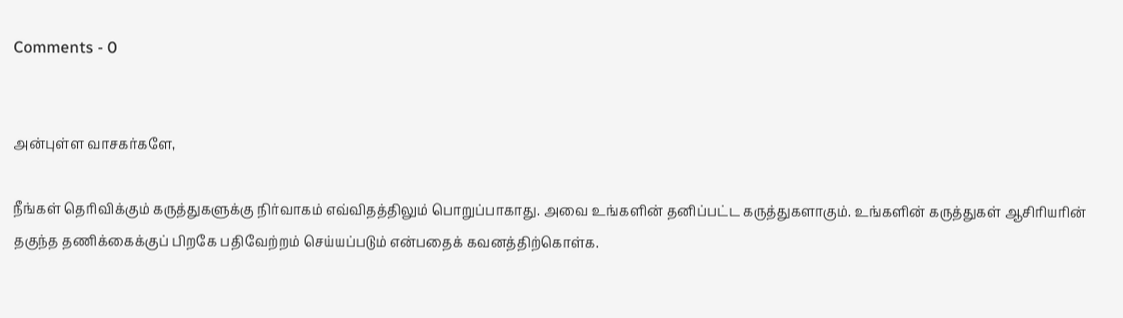Comments - 0


அன்புள்ள வாசகர்களே,

நீங்கள் தெரிவிக்கும் கருத்துகளுக்கு நிர்வாகம் எவ்விதத்திலும் பொறுப்பாகாது. அவை உங்களின் தனிப்பட்ட கருத்துகளாகும். உங்களின் கருத்துகள் ஆசிரியரின் தகுந்த தணிக்கைக்குப் பிறகே பதிவேற்றம் செய்யப்படும் என்பதைக் கவனத்திற்கொள்க.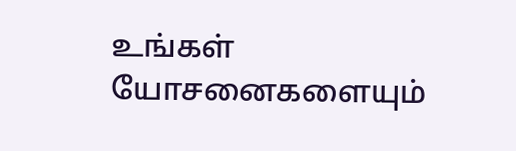உங்கள் யோசனைகளையும்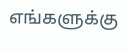எங்களுக்கு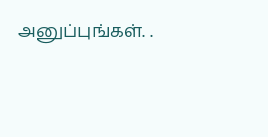அனுப்புங்கள். .